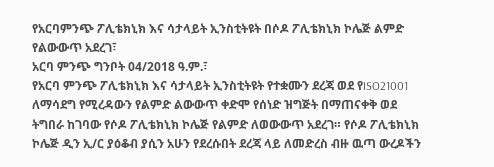የአርባምንጭ ፖሊቴክኒክ እና ሳታላይት ኢንስቲትዩት በሶዶ ፖሊቴክኒክ ኮሌጅ ልምድ የልውውጥ አደረገ፣
አርባ ምንጭ ግንቦት 04/2018 ዓ.ም.፣
የአርባ ምንጭ ፖሊቴክኒክ እና ሳታላይት ኢንስቲትዩት የተቋሙን ደረጃ ወደ የISO21001 ለማሳደግ የሚረዳውን የልምድ ልውውጥ ቀድሞ የሰነድ ዝግጅት በማጠናቀቅ ወደ ትግበራ ከገባው የሶዶ ፖሊቴክኒክ ኮሌጅ የልምድ ለወውውጥ አደረገ። የሶዶ ፖሊቴክኒክ ኮሌጅ ዲን ኢ/ር ያዕቆብ ያሲን አሁን የደረሱበት ደረጃ ላይ ለመድረስ ብዙ ዉጣ ውረዶችን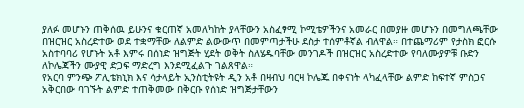ያለፉ መሆኑን ጠቅሰዉ ይሁንና ቁርጠኛ አመለካከት ያላቸውን አስፈፃሚ ኮሚቴዎችንና አመራር በመያዙ መሆኑን በመግለጫቸው በዝርዝር አስረድተው ወደ ተቋማቸው ለልምድ ልውውጥ በመምጣታችሁ ደስታ ተሰምቶኛል ብለዋል። በተጨማሪም የታስክ ፎርሱ አስተባባሪ የሆኑት አቶ እምሩ በሰነድ ዝግጅት ሂደት ወቅት ስለሄዱባቸው መንገዶች በዝርዝር አስረድተው የባለሙያዎቹ ቡድን ለኮሌጃችን ሙያዊ ድጋፍ ማድረግ እንደሚፈልጉ ገልጸዋል።
የአርባ ምንጭ ፖሊቴክኒክ እና ሳታላይት ኢንስቲትዩት ዲን አቶ በዛብህ ባርዛ ኮሌጁ በቀናነት ላካፈላቸው ልምድ ከፍተኛ ምስጋና አቅርበው ባገኙት ልምድ ተጠቅመው በቅርቡ የሰነድ ዝግጅታቸውን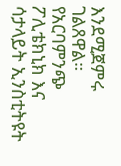እንደሚጀምሩ ገልጸዋል።
የአርባምንጭ ፖሊቴክኒክ እና ሳታላይት ኢንስቲትዩት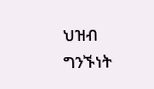ህዝብ ግንኙነት